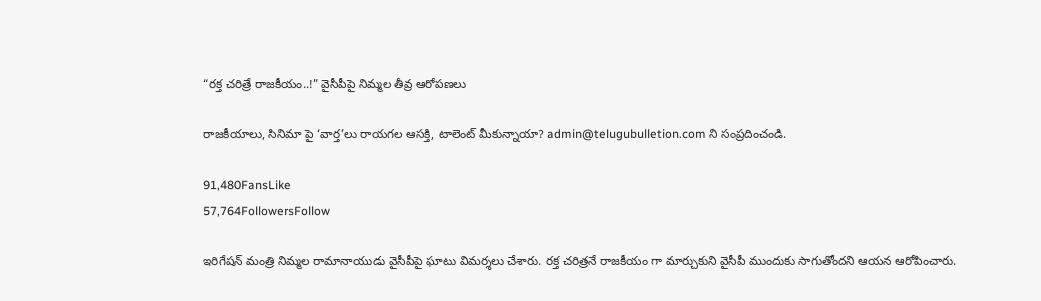“రక్త చరిత్రే రాజకీయం..!” వైసీపీపై నిమ్మల తీవ్ర ఆరోపణలు

రాజకీయాలు, సినిమా పై ‘వార్త’లు రాయగల ఆసక్తి, టాలెంట్ మీకున్నాయా? admin@telugubulletion.com ని సంప్రదించండి.

91,480FansLike
57,764FollowersFollow

ఇరిగేషన్ మంత్రి నిమ్మల రామానాయుడు వైసీపీపై ఘాటు విమర్శలు చేశారు. రక్త చరిత్రనే రాజకీయం గా మార్చుకుని వైసీపీ ముందుకు సాగుతోందని ఆయన ఆరోపించారు.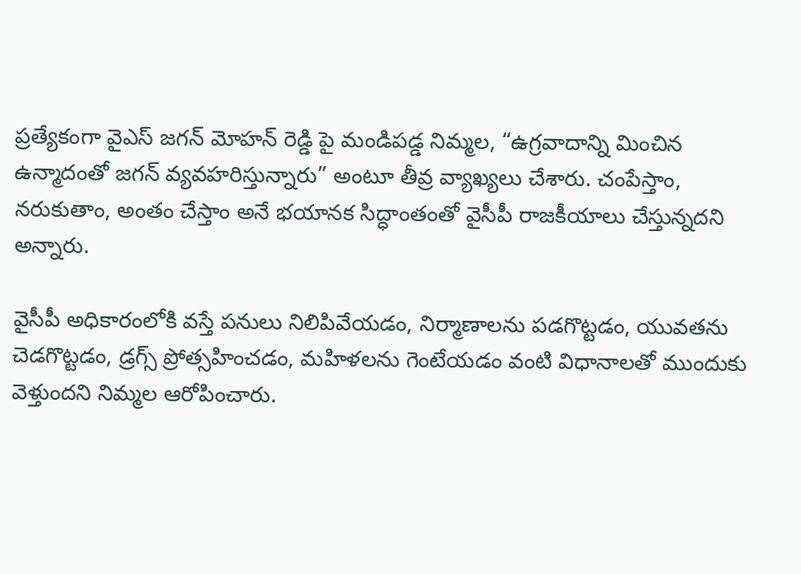ప్రత్యేకంగా వైఎస్ జగన్ మోహన్ రెడ్డి పై మండిపడ్డ నిమ్మల, “ఉగ్రవాదాన్ని మించిన ఉన్మాదంతో జగన్ వ్యవహరిస్తున్నారు” అంటూ తీవ్ర వ్యాఖ్యలు చేశారు. చంపేస్తాం, నరుకుతాం, అంతం చేస్తాం అనే భయానక సిద్ధాంతంతో వైసీపీ రాజకీయాలు చేస్తున్నదని అన్నారు.

వైసీపీ అధికారంలోకి వస్తే పనులు నిలిపివేయడం, నిర్మాణాలను పడగొట్టడం, యువతను చెడగొట్టడం, డ్రగ్స్ ప్రోత్సహించడం, మహిళలను గెంటేయడం వంటి విధానాలతో ముందుకు వెళ్తుందని నిమ్మల ఆరోపించారు.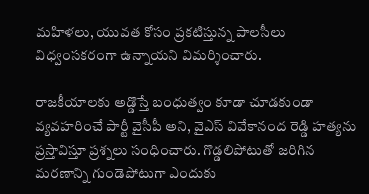మహిళలు, యువత కోసం ప్రకటిస్తున్న పాలసీలు విధ్వంసకరంగా ఉన్నాయని విమర్శించారు.

రాజకీయాలకు అడ్డొస్తే బంధుత్వం కూడా చూడకుండా వ్యవహరించే పార్టీ వైసీపీ అని, వైఎస్ వివేకానంద రెడ్డి హత్యను ప్రస్తావిస్తూ ప్రశ్నలు సంధించారు. గొడ్డలిపోటుతో జరిగిన మరణాన్ని గుండెపోటుగా ఎందుకు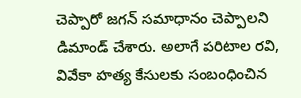చెప్పారో జగన్ సమాధానం చెప్పాలని డిమాండ్ చేశారు. అలాగే పరిటాల రవి, వివేకా హత్య కేసులకు సంబంధించిన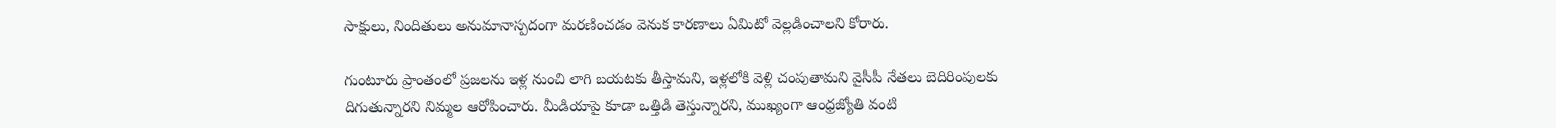సాక్షులు, నిందితులు అనుమానాస్పదంగా మరణించడం వెనుక కారణాలు ఏమిటో వెల్లడించాలని కోరారు.

గుంటూరు ప్రాంతంలో ప్రజలను ఇళ్ల నుంచి లాగి బయటకు తీస్తామని, ఇళ్లలోకి వెళ్లి చంపుతామని వైసీపీ నేతలు బెదిరింపులకు దిగుతున్నారని నిమ్మల ఆరోపించారు. మీడియాపై కూడా ఒత్తిడి తెస్తున్నారని, ముఖ్యంగా ఆంధ్రజ్యోతి వంటి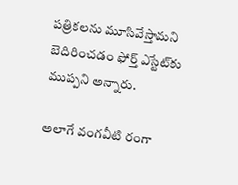పత్రికలను మూసివేస్తామని బెదిరించడం ఫోర్త్ ఎస్టేట్‌కు ముప్పని అన్నారు.

అలాగే వంగవీటి రంగా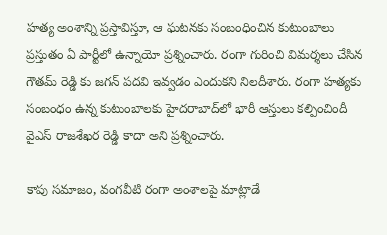హత్య అంశాన్ని ప్రస్తావిస్తూ, ఆ ఘటనకు సంబంధించిన కుటుంబాలు ప్రస్తుతం ఏ పార్టీలో ఉన్నాయో ప్రశ్నించారు. రంగా గురించి విమర్శలు చేసిన గౌతమ్ రెడ్డి కు జగన్ పదవి ఇవ్వడం ఎందుకని నిలదీశారు. రంగా హత్యకు సంబంధం ఉన్న కుటుంబాలకు హైదరాబాద్‌లో భారీ ఆస్తులు కల్పించిందీ వైఎస్ రాజశేఖర రెడ్డి కాదా అని ప్రశ్నించారు.

కాపు సమాజం, వంగవీటి రంగా అంశాలపై మాట్లాడే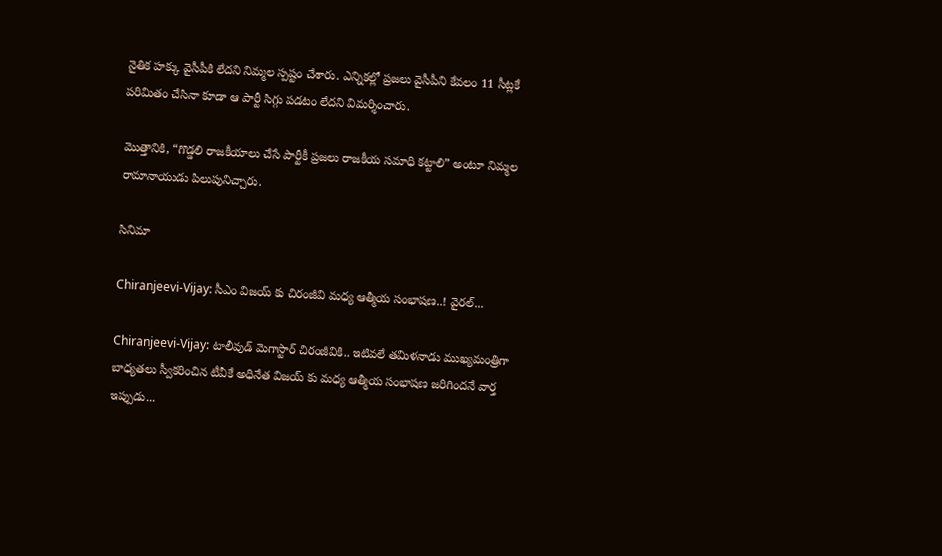నైతిక హక్కు వైసీపీకి లేదని నిమ్మల స్పష్టం చేశారు. ఎన్నికల్లో ప్రజలు వైసీపీని కేవలం 11 సీట్లకే పరిమితం చేసినా కూడా ఆ పార్టీ సిగ్గు పడటం లేదని విమర్శించారు.

మొత్తానికి, “గొడ్డలి రాజకీయాలు చేసే పార్టీకీ ప్రజలు రాజకీయ సమాధి కట్టాలి” అంటూ నిమ్మల రామానాయుడు పిలుపునిచ్చారు.

సినిమా

Chiranjeevi-Vijay: సీఎం విజయ్ కు చిరంజీవి మధ్య ఆత్మీయ సంభాషణ..! వైరల్...

Chiranjeevi-Vijay: టాలీవుడ్ మెగాస్టార్ చిరంజీవికి.. ఇటివలే తమిళనాడు ముఖ్యమంత్రిగా బాధ్యతలు స్వీకరించిన టీవీకే అధినేత విజయ్ కు మధ్య ఆత్మీయ సంభాషణ జరిగిందనే వార్త ఇప్పుడు...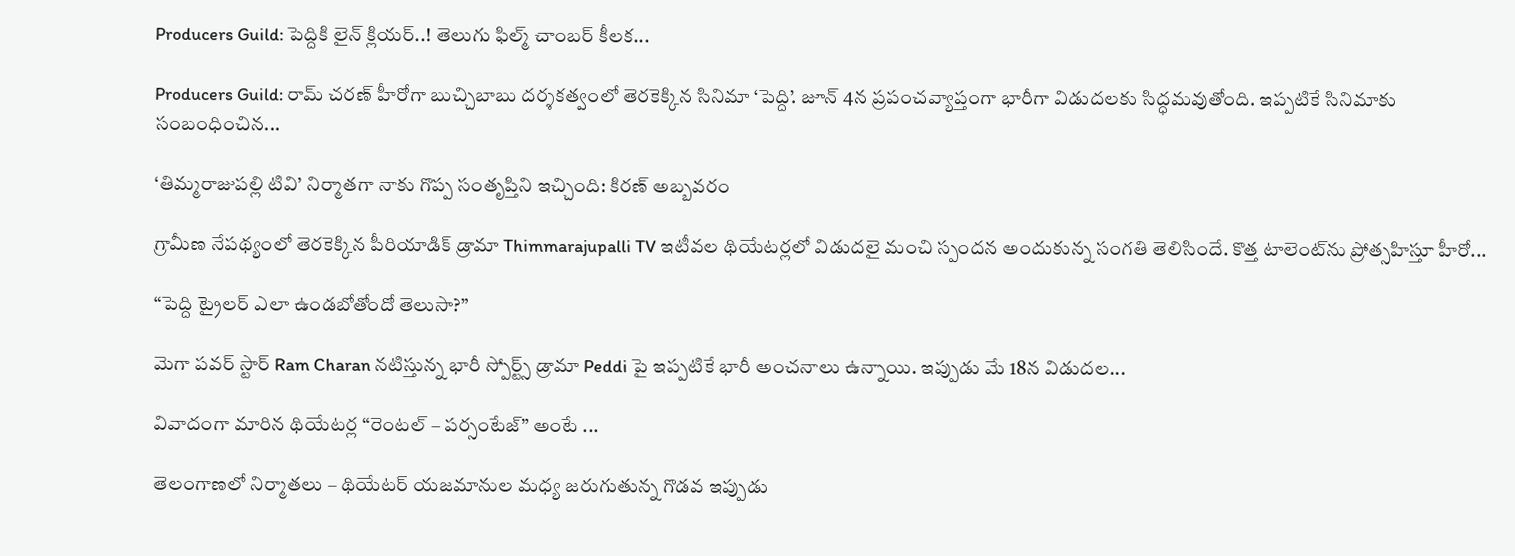Producers Guild: పెద్దికి లైన్ క్లియర్..! తెలుగు ఫిల్మ్ చాంబర్ కీలక...

Producers Guild: రామ్ చరణ్ హీరోగా బుచ్చిబాబు దర్శకత్వంలో తెరకెక్కిన సినిమా ‘పెద్ది’. జూన్ 4న ప్రపంచవ్యాప్తంగా భారీగా విడుదలకు సిద్ధమవుతోంది. ఇప్పటికే సినిమాకు సంబంధించిన...

‘తిమ్మరాజుపల్లి టివి’ నిర్మాతగా నాకు గొప్ప సంతృప్తిని ఇచ్చింది: కిరణ్ అబ్బవరం

గ్రామీణ నేపథ్యంలో తెరకెక్కిన పీరియాడిక్ డ్రామా Thimmarajupalli TV ఇటీవల థియేటర్లలో విడుదలై మంచి స్పందన అందుకున్న సంగతి తెలిసిందే. కొత్త టాలెంట్‌ను ప్రోత్సహిస్తూ హీరో...

“పెద్ది ట్రైలర్ ఎలా ఉండబోతోందో తెలుసా?”

మెగా పవర్ స్టార్ Ram Charan నటిస్తున్న భారీ స్పోర్ట్స్ డ్రామా Peddi పై ఇప్పటికే భారీ అంచనాలు ఉన్నాయి. ఇప్పుడు మే 18న విడుదల...

వివాదంగా మారిన థియేటర్ల “రెంటల్ – పర్సంటేజ్” అంటే ...

తెలంగాణలో నిర్మాతలు – థియేటర్ యజమానుల మధ్య జరుగుతున్న గొడవ ఇప్పుడు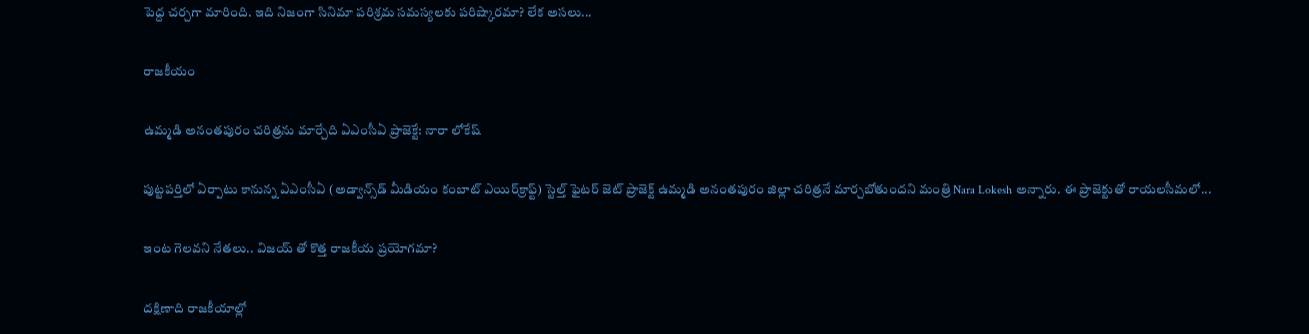పెద్ద చర్చగా మారింది. ఇది నిజంగా సినిమా పరిశ్రమ సమస్యలకు పరిష్కారమా? లేక అసలు...

రాజకీయం

ఉమ్మడి అనంతపురం చరిత్రను మార్చేది ఏఎంసీఏ ప్రాజెక్టే: నారా లోకేష్

పుట్టపర్తిలో ఏర్పాటు కానున్న ఏఎంసీఏ (అడ్వాన్స్‌డ్ మీడియం కంబాట్ ఎయిర్‌క్రాఫ్ట్) స్టెల్త్ ఫైటర్ జెట్ ప్రాజెక్ట్ ఉమ్మడి అనంతపురం జిల్లా చరిత్రనే మార్చబోతుందని మంత్రి Nara Lokesh అన్నారు. ఈ ప్రాజెక్టుతో రాయలసీమలో...

ఇంట గెలవని నేతలు.. విజయ్ తో కొత్త రాజకీయ ప్రయోగమా?

దక్షిణాది రాజకీయాల్లో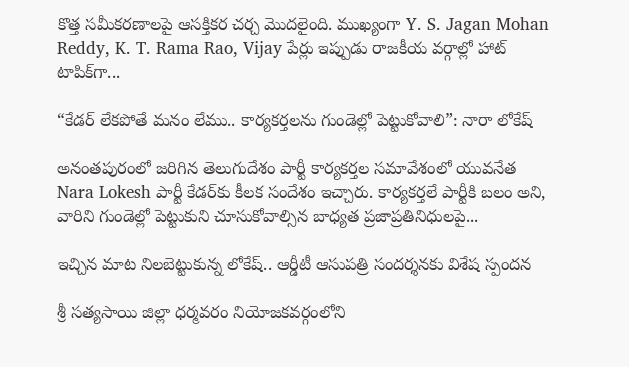కొత్త సమీకరణాలపై ఆసక్తికర చర్చ మొదలైంది. ముఖ్యంగా Y. S. Jagan Mohan Reddy, K. T. Rama Rao, Vijay పేర్లు ఇప్పుడు రాజకీయ వర్గాల్లో హాట్ టాపిక్‌గా...

“కేడర్ లేకపోతే మనం లేము.. కార్యకర్తలను గుండెల్లో పెట్టుకోవాలి”: నారా లోకేష్

అనంతపురంలో జరిగిన తెలుగుదేశం పార్టీ కార్యకర్తల సమావేశంలో యువనేత Nara Lokesh పార్టీ కేడర్‌కు కీలక సందేశం ఇచ్చారు. కార్యకర్తలే పార్టీకి బలం అని, వారిని గుండెల్లో పెట్టుకుని చూసుకోవాల్సిన బాధ్యత ప్రజాప్రతినిధులపై...

ఇచ్చిన మాట నిలబెట్టుకున్న లోకేష్.. ఆర్డీటీ ఆసుపత్రి సందర్శనకు విశేష స్పందన

శ్రీ సత్యసాయి జిల్లా ధర్మవరం నియోజకవర్గంలోని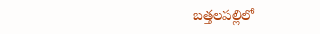బత్తలపల్లిలో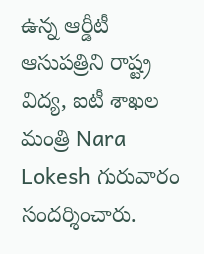ఉన్న ఆర్డీటీ ఆసుపత్రిని రాష్ట్ర విద్య, ఐటీ శాఖల మంత్రి Nara Lokesh గురువారం సందర్శించారు.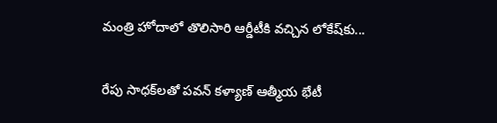మంత్రి హోదాలో తొలిసారి ఆర్డీటీకి వచ్చిన లోకేష్‌కు...

రేపు సాధక్‌లతో పవన్ కళ్యాణ్ ఆత్మీయ భేటీ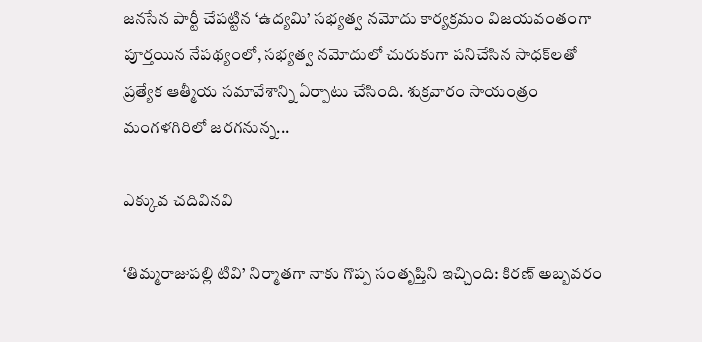జనసేన పార్టీ చేపట్టిన ‘ఉద్యమి’ సభ్యత్వ నమోదు కార్యక్రమం విజయవంతంగా పూర్తయిన నేపథ్యంలో, సభ్యత్వ నమోదులో చురుకుగా పనిచేసిన సాధక్‌లతో ప్రత్యేక ఆత్మీయ సమావేశాన్ని ఏర్పాటు చేసింది. శుక్రవారం సాయంత్రం మంగళగిరిలో జరగనున్న...

ఎక్కువ చదివినవి

‘తిమ్మరాజుపల్లి టివి’ నిర్మాతగా నాకు గొప్ప సంతృప్తిని ఇచ్చింది: కిరణ్ అబ్బవరం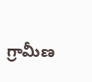గ్రామీణ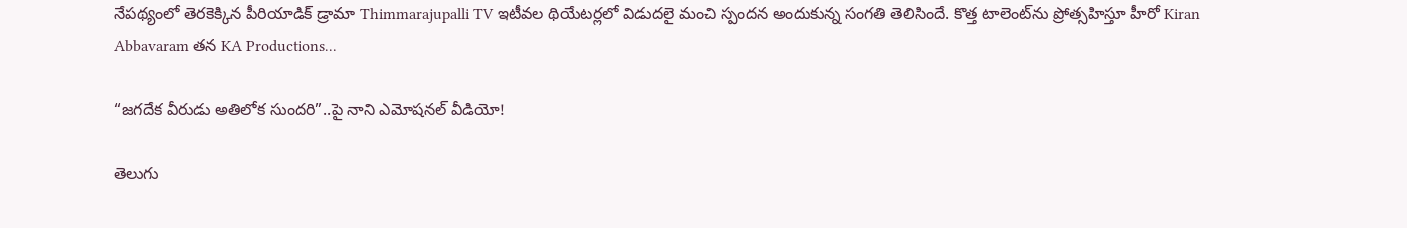నేపథ్యంలో తెరకెక్కిన పీరియాడిక్ డ్రామా Thimmarajupalli TV ఇటీవల థియేటర్లలో విడుదలై మంచి స్పందన అందుకున్న సంగతి తెలిసిందే. కొత్త టాలెంట్‌ను ప్రోత్సహిస్తూ హీరో Kiran Abbavaram తన KA Productions...

“జగదేక వీరుడు అతిలోక సుందరి”..పై నాని ఎమోషనల్ వీడియో!

తెలుగు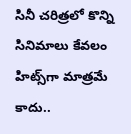సినీ చరిత్రలో కొన్ని సినిమాలు కేవలం హిట్స్‌గా మాత్రమే కాదు..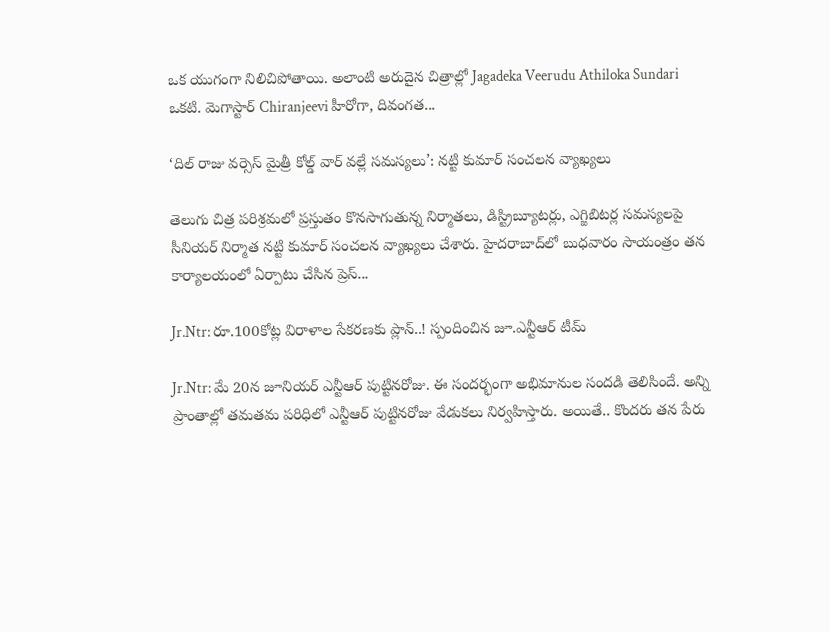ఒక యుగంగా నిలిచిపోతాయి. అలాంటి అరుదైన చిత్రాల్లో Jagadeka Veerudu Athiloka Sundari ఒకటి. మెగాస్టార్ Chiranjeevi హీరోగా, దివంగత...

‘దిల్ రాజు వర్సెస్ మైత్రీ కోల్డ్ వార్ వల్లే సమస్యలు’: నట్టి కుమార్ సంచలన వ్యాఖ్యలు

తెలుగు చిత్ర పరిశ్రమలో ప్రస్తుతం కొనసాగుతున్న నిర్మాతలు, డిస్ట్రిబ్యూటర్లు, ఎగ్జిబిటర్ల సమస్యలపై సీనియర్ నిర్మాత నట్టి కుమార్ సంచలన వ్యాఖ్యలు చేశారు. హైదరాబాద్‌లో బుధవారం సాయంత్రం తన కార్యాలయంలో ఏర్పాటు చేసిన ప్రెస్...

Jr.Ntr: రూ.100కోట్ల విరాళాల సేకరణకు ప్లాన్..! స్పందించిన జూ.ఎన్టీఆర్ టీమ్

Jr.Ntr: మే 20న జూనియర్ ఎన్టీఆర్ పుట్టినరోజు. ఈ సందర్భంగా అభిమానుల సందడి తెలిసిందే. అన్ని ప్రాంతాల్లో తమతమ పరిధిలో ఎన్టీఆర్ పుట్టినరోజు వేడుకలు నిర్వహిస్తారు. అయితే.. కొందరు తన పేరు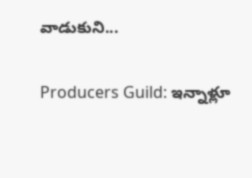వాడుకుని...

Producers Guild: ఇన్నాళ్లూ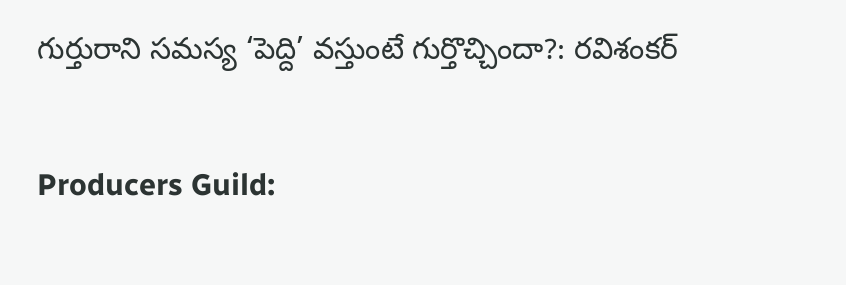గుర్తురాని సమస్య ‘పెద్ది’ వస్తుంటే గుర్తొచ్చిందా?: రవిశంకర్

Producers Guild: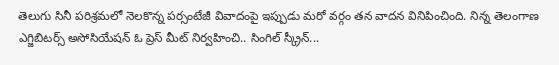తెలుగు సినీ పరిశ్రమలో నెలకొన్న పర్సంటేజీ వివాదంపై ఇప్పుడు మరో వర్గం తన వాదన వినిపించింది. నిన్న తెలంగాణ ఎగ్జిబిటర్స్ అసోసియేషన్ ఓ ప్రెస్ మీట్ నిర్వహించి.. సింగిల్ స్క్రీన్...